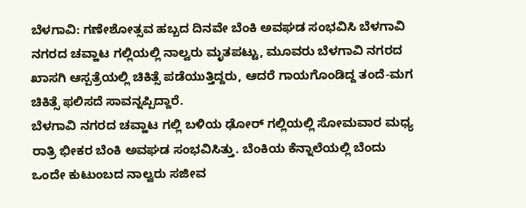ಬೆಳಗಾವಿ: ಗಣೇಶೋತ್ಸವ ಹಬ್ಬದ ದಿನವೇ ಬೆಂಕಿ ಅವಘಡ ಸಂಭವಿಸಿ ಬೆಳಗಾವಿ ನಗರದ ಚವ್ಹಾಟ ಗಲ್ಲಿಯಲ್ಲಿ ನಾಲ್ವರು ಮೃತಪಟ್ಟು, ಮೂವರು ಬೆಳಗಾವಿ ನಗರದ ಖಾಸಗಿ ಆಸ್ಪತ್ರೆಯಲ್ಲಿ ಚಿಕಿತ್ಸೆ ಪಡೆಯುತ್ತಿದ್ದರು, ಆದರೆ ಗಾಯಗೊಂಡಿದ್ದ ತಂದೆ-ಮಗ ಚಿಕಿತ್ಸೆ ಫಲಿಸದೆ ಸಾವನ್ನಪ್ಪಿದ್ದಾರೆ.
ಬೆಳಗಾವಿ ನಗರದ ಚವ್ಹಾಟ ಗಲ್ಲಿ ಬಳಿಯ ಢೋರ್ ಗಲ್ಲಿಯಲ್ಲಿ ಸೋಮವಾರ ಮಧ್ಯ ರಾತ್ರಿ ಭೀಕರ ಬೆಂಕಿ ಅವಘಡ ಸಂಭವಿಸಿತ್ತು. ಬೆಂಕಿಯ ಕೆನ್ನಾಲೆಯಲ್ಲಿ ಬೆಂದು ಒಂದೇ ಕುಟುಂಬದ ನಾಲ್ವರು ಸಜೀವ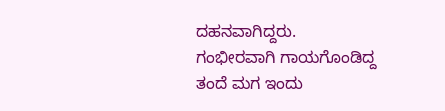ದಹನವಾಗಿದ್ದರು. ಗಂಭೀರವಾಗಿ ಗಾಯಗೊಂಡಿದ್ದ ತಂದೆ ಮಗ ಇಂದು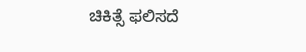ಚಿಕಿತ್ಸೆ ಫಲಿಸದೆ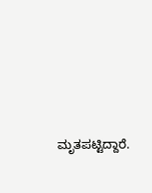ಮೃತಪಟ್ಟಿದ್ದಾರೆ.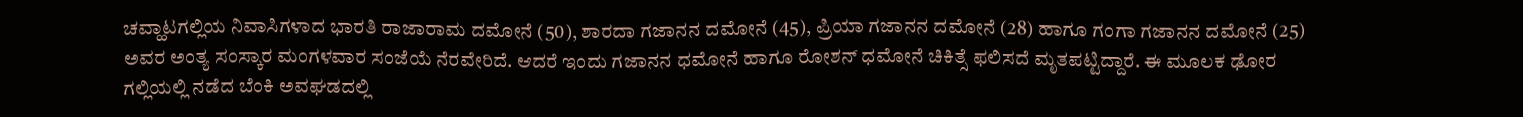ಚವ್ಹಾಟಗಲ್ಲಿಯ ನಿವಾಸಿಗಳಾದ ಭಾರತಿ ರಾಜಾರಾಮ ದಮೋನೆ (50), ಶಾರದಾ ಗಜಾನನ ದಮೋನೆ (45), ಪ್ರಿಯಾ ಗಜಾನನ ದಮೋನೆ (28) ಹಾಗೂ ಗಂಗಾ ಗಜಾನನ ದಮೋನೆ (25) ಅವರ ಅಂತ್ಯ ಸಂಸ್ಕಾರ ಮಂಗಳವಾರ ಸಂಜೆಯೆ ನೆರವೇರಿದೆ. ಆದರೆ ಇಂದು ಗಜಾನನ ಧಮೋನೆ ಹಾಗೂ ರೋಶನ್ ಧಮೋನೆ ಚಿಕಿತ್ಸೆ ಫಲಿಸದೆ ಮೃತಪಟ್ಟಿದ್ದಾರೆ. ಈ ಮೂಲಕ ಢೋರ ಗಲ್ಲಿಯಲ್ಲಿ ನಡೆದ ಬೆಂಕಿ ಅವಘಡದಲ್ಲಿ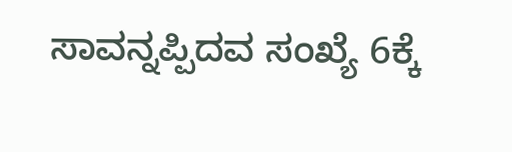ಸಾವನ್ನಪ್ಪಿದವ ಸಂಖ್ಯೆ 6ಕ್ಕೆ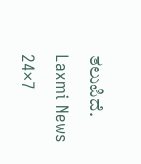ತಲುಪಿದೆ.
Laxmi News 24×7